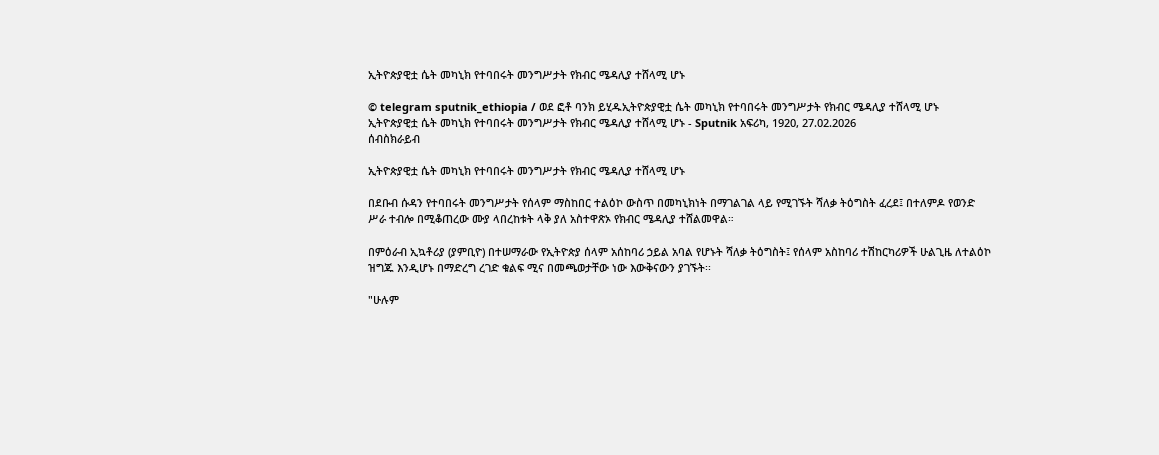ኢትዮጵያዊቷ ሴት መካኒክ የተባበሩት መንግሥታት የክብር ሜዳሊያ ተሸላሚ ሆኑ

© telegram sputnik_ethiopia / ወደ ፎቶ ባንክ ይሂዱኢትዮጵያዊቷ ሴት መካኒክ የተባበሩት መንግሥታት የክብር ሜዳሊያ ተሸላሚ ሆኑ
ኢትዮጵያዊቷ ሴት መካኒክ የተባበሩት መንግሥታት የክብር ሜዳሊያ ተሸላሚ ሆኑ - Sputnik አፍሪካ, 1920, 27.02.2026
ሰብስክራይብ

ኢትዮጵያዊቷ ሴት መካኒክ የተባበሩት መንግሥታት የክብር ሜዳሊያ ተሸላሚ ሆኑ

በደቡብ ሱዳን የተባበሩት መንግሥታት የሰላም ማስከበር ተልዕኮ ውስጥ በመካኒክነት በማገልገል ላይ የሚገኙት ሻለቃ ትዕግስት ፈረደ፤ በተለምዶ የወንድ ሥራ ተብሎ በሚቆጠረው ሙያ ላበረከቱት ላቅ ያለ አስተዋጽኦ የክብር ሜዳሊያ ተሸልመዋል።

በምዕራብ ኢኳቶሪያ (ያምቢዮ) በተሠማራው የኢትዮጵያ ሰላም አሰከባሪ ኃይል አባል የሆኑት ሻለቃ ትዕግስት፤ የሰላም አስከባሪ ተሽከርካሪዎች ሁልጊዜ ለተልዕኮ ዝግጁ እንዲሆኑ በማድረግ ረገድ ቁልፍ ሚና በመጫወታቸው ነው እውቅናውን ያገኙት፡፡

"ሁሉም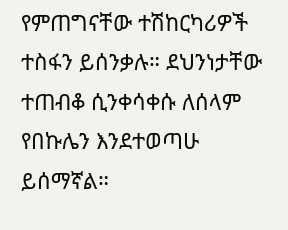የምጠግናቸው ተሽከርካሪዎች ተስፋን ይሰንቃሉ። ደህንነታቸው ተጠብቆ ሲንቀሳቀሱ ለሰላም የበኩሌን እንደተወጣሁ ይሰማኛል።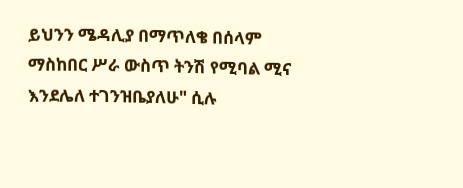ይህንን ሜዳሊያ በማጥለቄ በሰላም ማስከበር ሥራ ውስጥ ትንሽ የሚባል ሚና እንደሌለ ተገንዝቤያለሁ" ሲሉ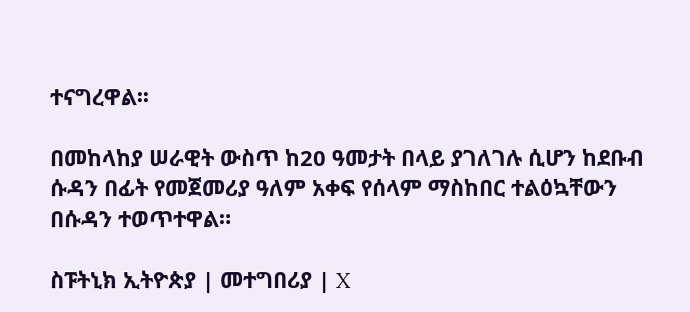ተናግረዋል፡፡

በመከላከያ ሠራዊት ውስጥ ከ20 ዓመታት በላይ ያገለገሉ ሲሆን ከደቡብ ሱዳን በፊት የመጀመሪያ ዓለም አቀፍ የሰላም ማስከበር ተልዕኳቸውን በሱዳን ተወጥተዋል።

ስፑትኒክ ኢትዮጵያ | መተግበሪያ | X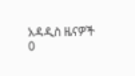አዳዲስ ዜናዎች
0